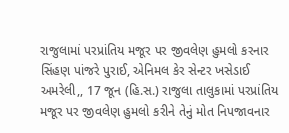રાજુલામાં પરપ્રાંતિય મજૂર પર જીવલેણ હુમલો કરનાર સિંહણ પાંજરે પુરાઈ, એનિમલ કેર સેન્ટર ખસેડાઈ
અમરેલી,, 17 જૂન (હિ.સ.) રાજુલા તાલુકામાં પરપ્રાંતિય મજૂર પર જીવલેણ હુમલો કરીને તેનું મોત નિપજાવનાર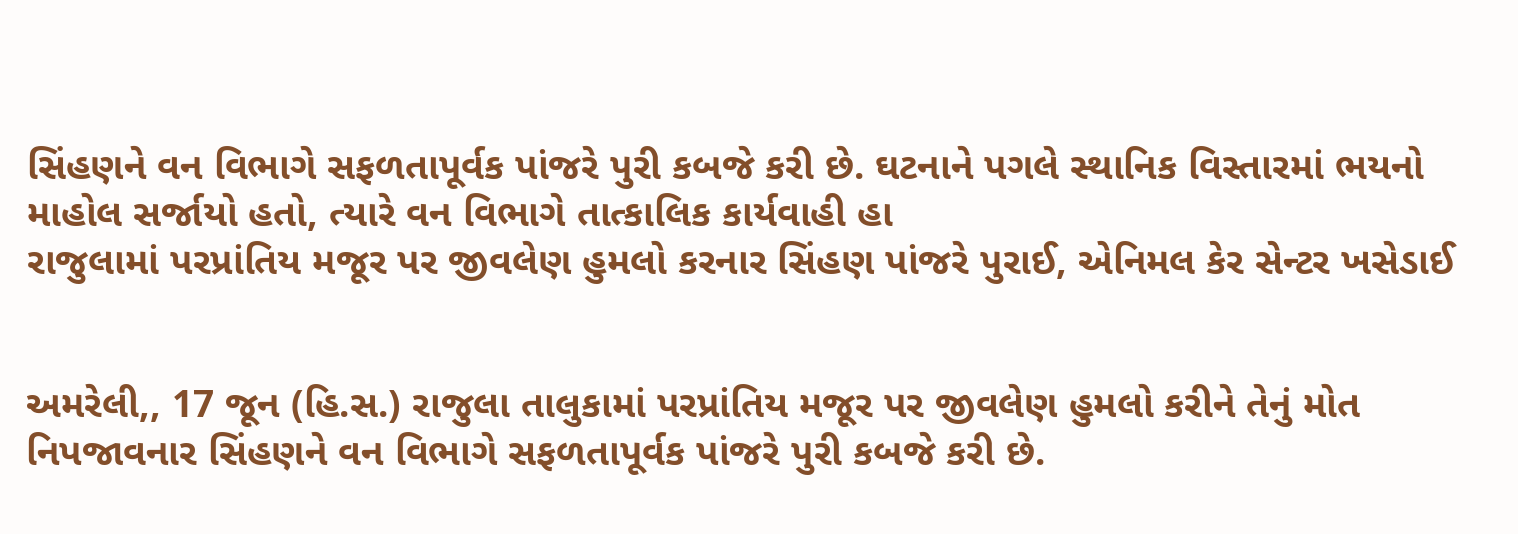સિંહણને વન વિભાગે સફળતાપૂર્વક પાંજરે પુરી કબજે કરી છે. ઘટનાને પગલે સ્થાનિક વિસ્તારમાં ભયનો માહોલ સર્જાયો હતો, ત્યારે વન વિભાગે તાત્કાલિક કાર્યવાહી હા
રાજુલામાં પરપ્રાંતિય મજૂર પર જીવલેણ હુમલો કરનાર સિંહણ પાંજરે પુરાઈ, એનિમલ કેર સેન્ટર ખસેડાઈ


અમરેલી,, 17 જૂન (હિ.સ.) રાજુલા તાલુકામાં પરપ્રાંતિય મજૂર પર જીવલેણ હુમલો કરીને તેનું મોત નિપજાવનાર સિંહણને વન વિભાગે સફળતાપૂર્વક પાંજરે પુરી કબજે કરી છે.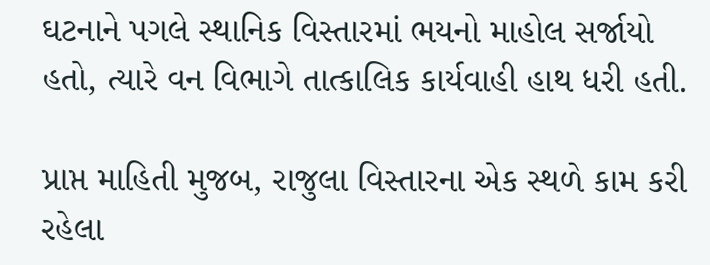ઘટનાને પગલે સ્થાનિક વિસ્તારમાં ભયનો માહોલ સર્જાયો હતો, ત્યારે વન વિભાગે તાત્કાલિક કાર્યવાહી હાથ ધરી હતી.

પ્રાપ્ત માહિતી મુજબ, રાજુલા વિસ્તારના એક સ્થળે કામ કરી રહેલા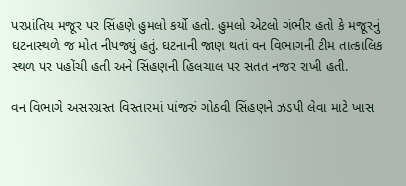પરપ્રાંતિય મજૂર પર સિંહણે હુમલો કર્યો હતો. હુમલો એટલો ગંભીર હતો કે મજૂરનું ઘટનાસ્થળે જ મોત નીપજ્યું હતું. ઘટનાની જાણ થતાં વન વિભાગની ટીમ તાત્કાલિક સ્થળ પર પહોંચી હતી અને સિંહણની હિલચાલ પર સતત નજર રાખી હતી.

વન વિભાગે અસરગ્રસ્ત વિસ્તારમાં પાંજરું ગોઠવી સિંહણને ઝડપી લેવા માટે ખાસ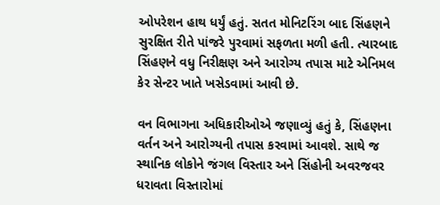ઓપરેશન હાથ ધર્યું હતું. સતત મોનિટરિંગ બાદ સિંહણને સુરક્ષિત રીતે પાંજરે પુરવામાં સફળતા મળી હતી. ત્યારબાદ સિંહણને વધુ નિરીક્ષણ અને આરોગ્ય તપાસ માટે એનિમલ કેર સેન્ટર ખાતે ખસેડવામાં આવી છે.

વન વિભાગના અધિકારીઓએ જણાવ્યું હતું કે, સિંહણના વર્તન અને આરોગ્યની તપાસ કરવામાં આવશે. સાથે જ સ્થાનિક લોકોને જંગલ વિસ્તાર અને સિંહોની અવરજવર ધરાવતા વિસ્તારોમાં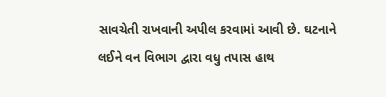સાવચેતી રાખવાની અપીલ કરવામાં આવી છે. ઘટનાને લઈને વન વિભાગ દ્વારા વધુ તપાસ હાથ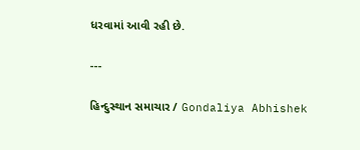ધરવામાં આવી રહી છે.

---

હિન્દુસ્થાન સમાચાર / Gondaliya Abhishek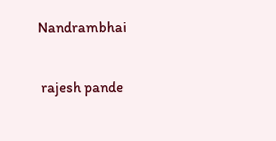Nandrambhai


 rajesh pande